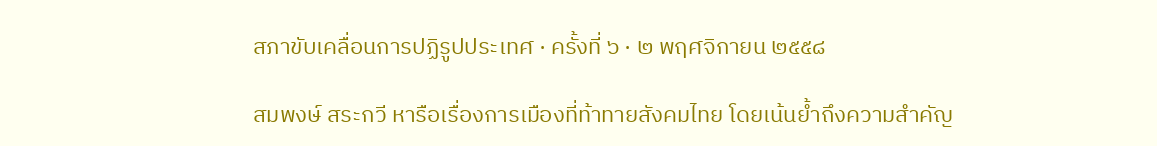สภาขับเคลื่อนการปฏิรูปประเทศ · ครั้งที่ ๖ · ๒ พฤศจิกายน ๒๕๕๘

สมพงษ์ สระกวี หารือเรื่องการเมืองที่ท้าทายสังคมไทย โดยเน้นย้ำถึงความสำคัญ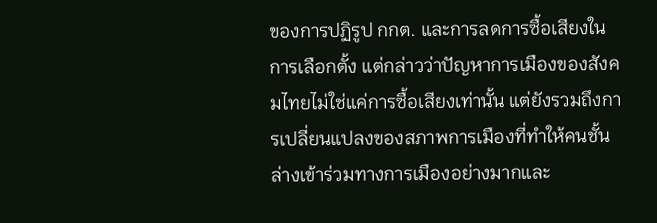ของการปฏิรูป กกต. และการลดการซื้อเสียงในการเลือกตั้ง แต่กล่าวว่าปัญหาการเมืองของสังคมไทยไม่ใช่แค่การซื้อเสียงเท่านั้น แต่ยังรวมถึงการเปลี่ยนแปลงของสภาพการเมืองที่ทำให้คนชั้นล่างเข้าร่วมทางการเมืองอย่างมากและ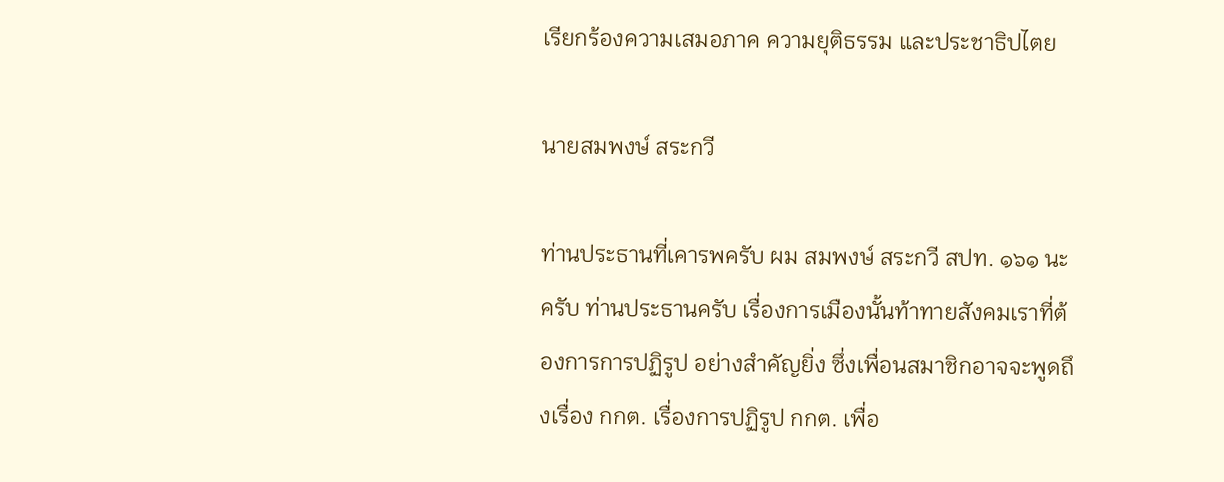เรียกร้องความเสมอภาค ความยุติธรรม และประชาธิปไตย

นายสมพงษ์ สระกวี

ท่านประธานที่เคารพครับ ผม สมพงษ์ สระกวี สปท. ๑๖๑ นะครับ ท่านประธานครับ เรื่องการเมืองนั้นท้าทายสังคมเราที่ต้องการการปฏิรูป อย่างสําคัญยิ่ง ซึ่งเพื่อนสมาชิกอาจจะพูดถึงเรื่อง กกต. เรื่องการปฏิรูป กกต. เพื่อ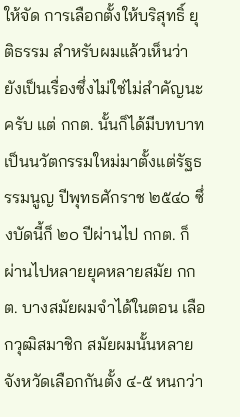ให้จัด การเลือกตั้งให้บริสุทธิ์ ยุติธรรม สําหรับผมแล้วเห็นว่ายังเป็นเรื่องซึ่งไม่ใช่ไม่สําคัญนะครับ แต่ กกต. นั้นก็ได้มีบทบาทเป็นนวัตกรรมใหม่มาตั้งแต่รัฐธรรมนูญ ปีพุทธศักราช ๒๕๔๐ ซึ่งบัดนี้ก็ ๒๐ ปีผ่านไป กกต. ก็ผ่านไปหลายยุคหลายสมัย กกต. บางสมัยผมจําได้ในตอน เลือกวุฒิสมาชิก สมัยผมนั้นหลายจังหวัดเลือกกันตั้ง ๔-๕ หนกว่า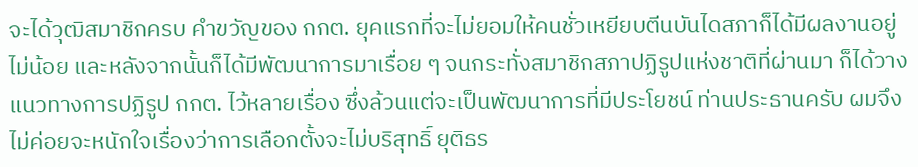จะได้วุฒิสมาชิกครบ คําขวัญของ กกต. ยุคแรกที่จะไม่ยอมให้คนชั่วเหยียบตีนบันไดสภาก็ได้มีผลงานอยู่ไม่น้อย และหลังจากนั้นก็ได้มีพัฒนาการมาเรื่อย ๆ จนกระทั่งสมาชิกสภาปฏิรูปแห่งชาติที่ผ่านมา ก็ได้วางแนวทางการปฏิรูป กกต. ไว้หลายเรื่อง ซึ่งล้วนแต่จะเป็นพัฒนาการที่มีประโยชน์ ท่านประธานครับ ผมจึงไม่ค่อยจะหนักใจเรื่องว่าการเลือกตั้งจะไม่บริสุทธิ์ ยุติธร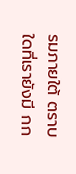รมภายใต้ ตราบใดที่เรายังมี กก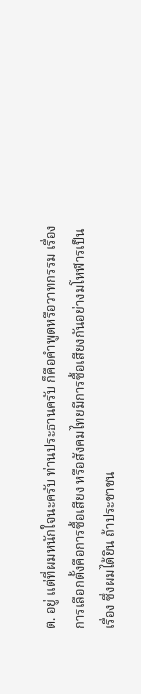ต. อยู่ แต่ที่ผมหนักใจนะครับ ท่านประธานครับ ก็คือคําพูดหรือวาทกรรม เรื่องการเลือกตั้งคือการซื้อเสียง หรือสังคมไทยมีการซื้อเสียงกันอย่างมโหฬารเป็นเรื่อง ซึ่งผมได้ยิน ถ้าประชาชน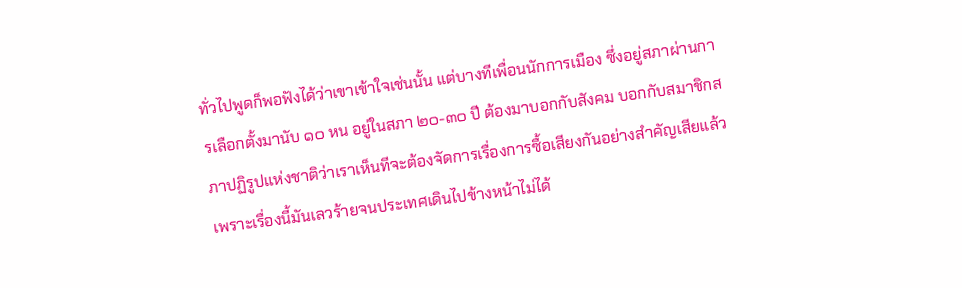ทั่วไปพูดก็พอฟังได้ว่าเขาเข้าใจเช่นนั้น แต่บางทีเพื่อนนักการเมือง ซึ่งอยู่สภาผ่านการเลือกตั้งมานับ ๑๐ หน อยู่ในสภา ๒๐-๓๐ ปี ต้องมาบอกกับสังคม บอกกับสมาชิกสภาปฏิรูปแห่งชาติว่าเราเห็นทีจะต้องจัดการเรื่องการซื้อเสียงกันอย่างสําคัญเสียแล้ว เพราะเรื่องนี้มันเลวร้ายจนประเทศเดินไปข้างหน้าไม่ได้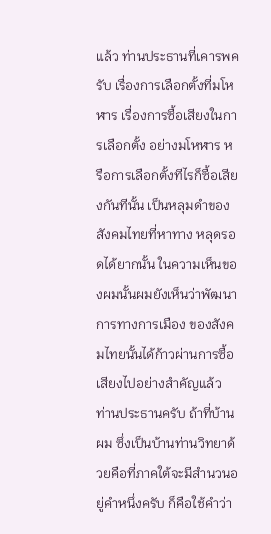แล้ว ท่านประธานที่เคารพครับ เรื่องการเลือกตั้งที่มโหฬาร เรื่องการซื้อเสียงในการเลือกตั้ง อย่างมโหฬาร หรือการเลือกตั้งทีไรก็ซื้อเสียงกันทีนั้น เป็นหลุมดําของสังคมไทยที่หาทาง หลุดรอดได้ยากนั้น ในความเห็นของผมนั้นผมยังเห็นว่าพัฒนาการทางการเมือง ของสังคมไทยนั้นได้ก้าวผ่านการซื้อเสียงไปอย่างสําคัญแล้ว ท่านประธานครับ ถ้าที่บ้านผม ซึ่งเป็นบ้านท่านวิทยาด้วยคือที่ภาคใต้จะมีสํานวนอยู่คําหนึ่งครับ ก็คือใช้คําว่า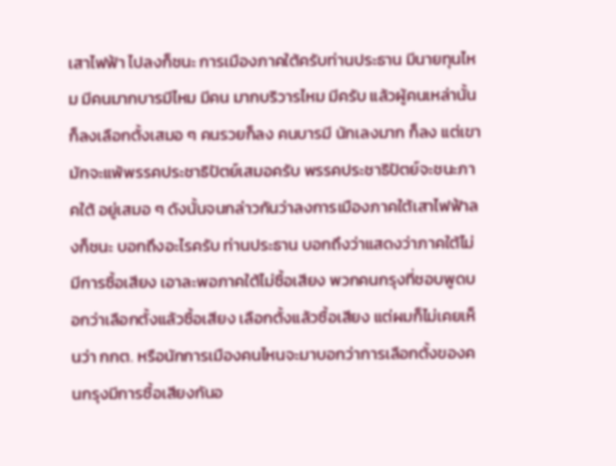เสาไฟฟ้า ไปลงก็ชนะ การเมืองภาคใต้ครับท่านประธาน มีนายทุนไหม มีคนมากบารมีไหม มีคน มากบริวารไหม มีครับ แล้วผู้คนเหล่านั้นก็ลงเลือกตั้งเสมอ ๆ คนรวยก็ลง คนบารมี นักเลงมาก ก็ลง แต่เขามักจะแพ้พรรคประชาธิปัตย์เสมอครับ พรรคประชาธิปัตย์จะชนะภาคใต้ อยู่เสมอ ๆ ดังนั้นจนกล่าวกันว่าลงการเมืองภาคใต้เสาไฟฟ้าลงก็ชนะ บอกถึงอะไรครับ ท่านประธาน บอกถึงว่าแสดงว่าภาคใต้ไม่มีการซื้อเสียง เอาละพอภาคใต้ไม่ซื้อเสียง พวกคนกรุงที่ชอบพูดบอกว่าเลือกตั้งแล้วซื้อเสียง เลือกตั้งแล้วซื้อเสียง แต่ผมก็ไม่เคยเห็นว่า กกต. หรือนักการเมืองคนไหนจะมาบอกว่าการเลือกตั้งของคนกรุงมีการซื้อเสียงกันอ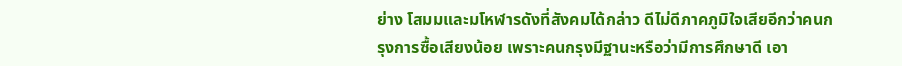ย่าง โสมมและมโหฬารดังที่สังคมได้กล่าว ดีไม่ดีภาคภูมิใจเสียอีกว่าคนกรุงการซื้อเสียงน้อย เพราะคนกรุงมีฐานะหรือว่ามีการศึกษาดี เอา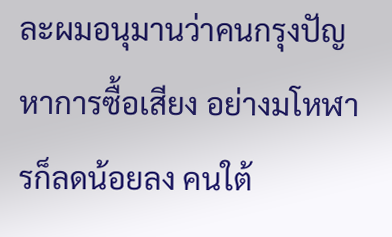ละผมอนุมานว่าคนกรุงปัญหาการซื้อเสียง อย่างมโหฬารก็ลดน้อยลง คนใต้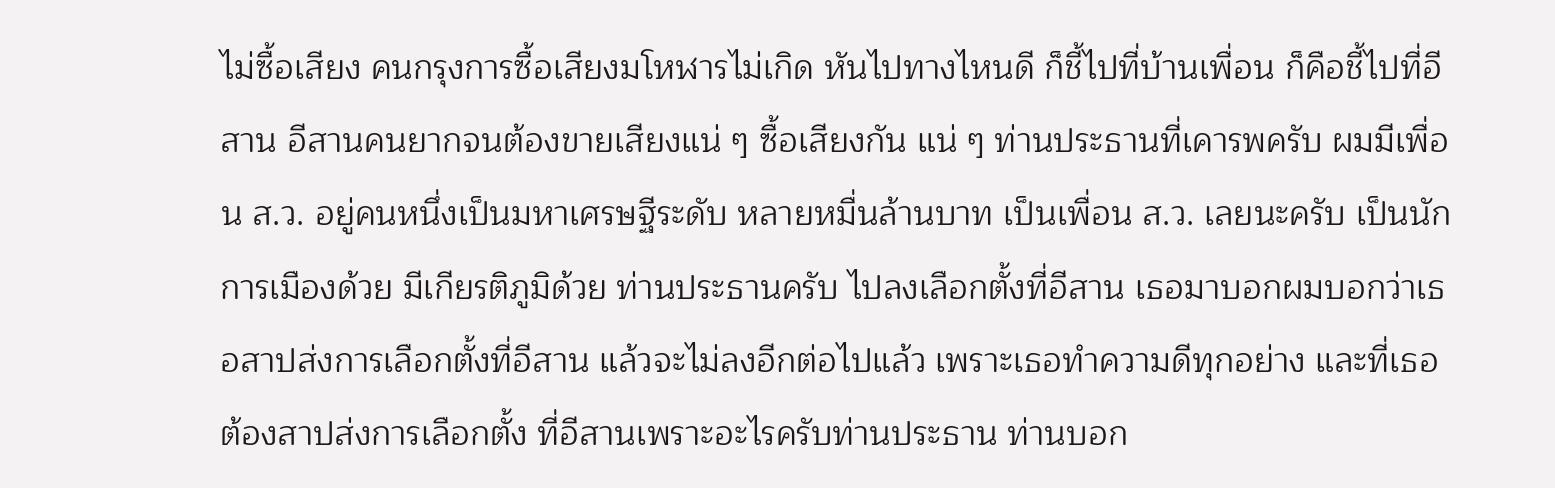ไม่ซื้อเสียง คนกรุงการซื้อเสียงมโหฬารไม่เกิด หันไปทางไหนดี ก็ชี้ไปที่บ้านเพื่อน ก็คือชี้ไปที่อีสาน อีสานคนยากจนต้องขายเสียงแน่ ๆ ซื้อเสียงกัน แน่ ๆ ท่านประธานที่เคารพครับ ผมมีเพื่อน ส.ว. อยู่คนหนึ่งเป็นมหาเศรษฐีระดับ หลายหมื่นล้านบาท เป็นเพื่อน ส.ว. เลยนะครับ เป็นนักการเมืองด้วย มีเกียรติภูมิด้วย ท่านประธานครับ ไปลงเลือกตั้งที่อีสาน เธอมาบอกผมบอกว่าเธอสาปส่งการเลือกตั้งที่อีสาน แล้วจะไม่ลงอีกต่อไปแล้ว เพราะเธอทําความดีทุกอย่าง และที่เธอต้องสาปส่งการเลือกตั้ง ที่อีสานเพราะอะไรครับท่านประธาน ท่านบอก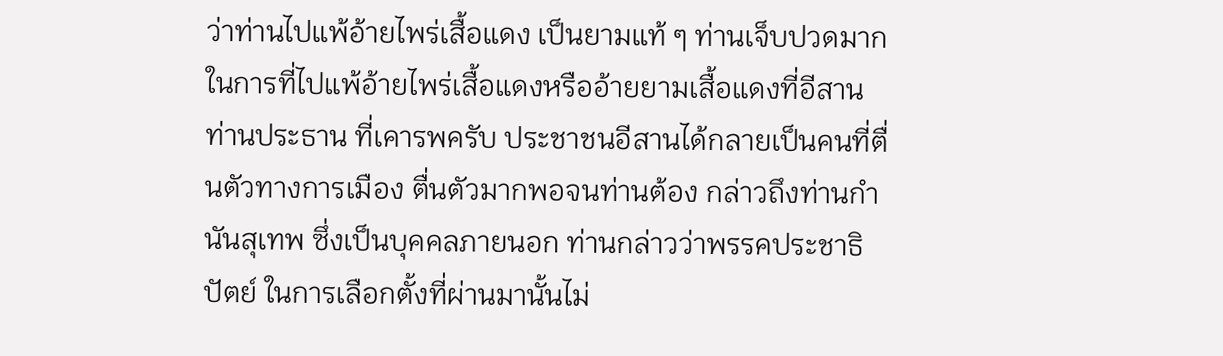ว่าท่านไปแพ้อ้ายไพร่เสื้อแดง เป็นยามแท้ ๆ ท่านเจ็บปวดมาก ในการที่ไปแพ้อ้ายไพร่เสื้อแดงหรืออ้ายยามเสื้อแดงที่อีสาน ท่านประธาน ที่เคารพครับ ประชาชนอีสานได้กลายเป็นคนที่ตื่นตัวทางการเมือง ตื่นตัวมากพอจนท่านต้อง กล่าวถึงท่านกํานันสุเทพ ซึ่งเป็นบุคคลภายนอก ท่านกล่าวว่าพรรคประชาธิปัตย์ ในการเลือกตั้งที่ผ่านมานั้นไม่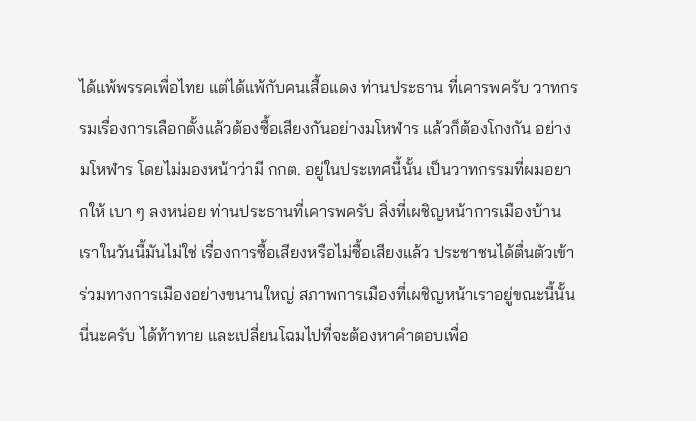ได้แพ้พรรคเพื่อไทย แต่ได้แพ้กับคนเสื้อแดง ท่านประธาน ที่เคารพครับ วาทกรรมเรื่องการเลือกตั้งแล้วต้องซื้อเสียงกันอย่างมโหฬาร แล้วก็ต้องโกงกัน อย่างมโหฬาร โดยไม่มองหน้าว่ามี กกต. อยู่ในประเทศนี้นั้น เป็นวาทกรรมที่ผมอยากให้ เบา ๆ ลงหน่อย ท่านประธานที่เคารพครับ สิ่งที่เผชิญหน้าการเมืองบ้านเราในวันนี้มันไม่ใช่ เรื่องการซื้อเสียงหรือไม่ซื้อเสียงแล้ว ประชาชนได้ตื่นตัวเข้าร่วมทางการเมืองอย่างขนานใหญ่ สภาพการเมืองที่เผชิญหน้าเราอยู่ขณะนี้นั้นนี่นะครับ ได้ท้าทาย และเปลี่ยนโฉมไปที่จะต้องหาคําตอบเพื่อ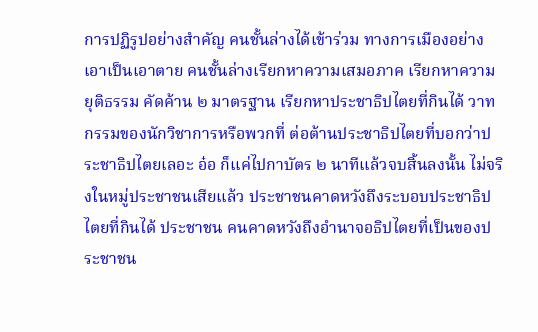การปฏิรูปอย่างสําคัญ คนชั้นล่างได้เข้าร่วม ทางการเมืองอย่างเอาเป็นเอาตาย คนชั้นล่างเรียกหาความเสมอภาค เรียกหาความยุติธรรม คัดค้าน ๒ มาตรฐาน เรียกหาประชาธิปไตยที่กินได้ วาทกรรมของนักวิชาการหรือพวกที่ ต่อต้านประชาธิปไตยที่บอกว่าประชาธิปไตยเลอะ อ๋อ ก็แค่ไปกาบัตร ๒ นาทีแล้วจบสิ้นลงนั้น ไม่จริงในหมู่ประชาชนเสียแล้ว ประชาชนคาดหวังถึงระบอบประชาธิปไตยที่กินได้ ประชาชน คนคาดหวังถึงอํานาจอธิปไตยที่เป็นของประชาชน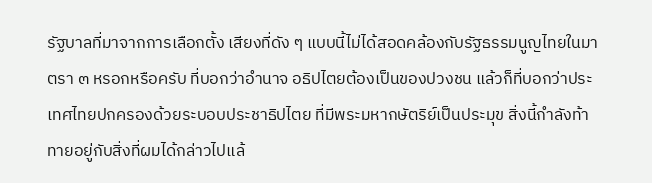รัฐบาลที่มาจากการเลือกตั้ง เสียงที่ดัง ๆ แบบนี้ไม่ได้สอดคล้องกับรัฐธรรมนูญไทยในมาตรา ๓ หรอกหรือครับ ที่บอกว่าอํานาจ อธิปไตยต้องเป็นของปวงชน แล้วก็ที่บอกว่าประเทศไทยปกครองด้วยระบอบประชาธิปไตย ที่มีพระมหากษัตริย์เป็นประมุข สิ่งนี้กําลังท้าทายอยู่กับสิ่งที่ผมได้กล่าวไปแล้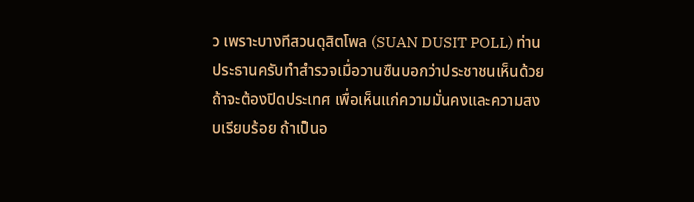ว เพราะบางทีสวนดุสิตโพล (SUAN DUSIT POLL) ท่านประธานครับทําสํารวจเมื่อวานซืนบอกว่าประชาชนเห็นด้วยถ้าจะต้องปิดประเทศ เพื่อเห็นแก่ความมั่นคงและความสงบเรียบร้อย ถ้าเป็นอ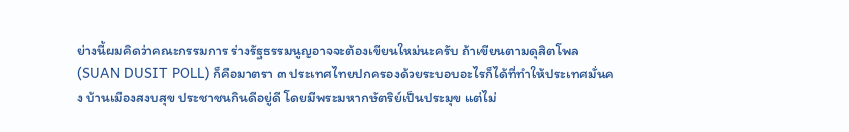ย่างนี้ผมคิดว่าคณะกรรมการ ร่างรัฐธรรมนูญอาจจะต้องเขียนใหม่นะครับ ถ้าเขียนตามดุสิตโพล (SUAN DUSIT POLL) ก็คือมาตรา ๓ ประเทศไทยปกครองด้วยระบอบอะไรก็ได้ที่ทําให้ประเทศมั่นคง บ้านเมืองสงบสุข ประชาชนกินดีอยู่ดี โดยมีพระมหากษัตริย์เป็นประมุข แต่ไม่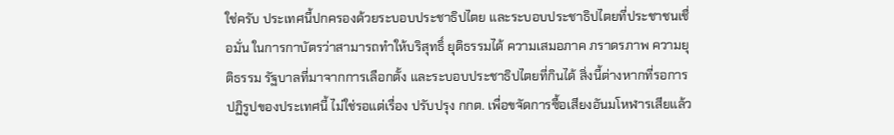ใช่ครับ ประเทศนี้ปกครองด้วยระบอบประชาธิปไตย และระบอบประชาธิปไตยที่ประชาชนเชื่อมั่น ในการกาบัตรว่าสามารถทําให้บริสุทธิ์ ยุติธรรมได้ ความเสมอภาค ภราดรภาพ ความยุติธรรม รัฐบาลที่มาจากการเลือกตั้ง และระบอบประชาธิปไตยที่กินได้ สิ่งนี้ต่างหากที่รอการปฏิรูปของประเทศนี้ ไม่ใช่รอแต่เรื่อง ปรับปรุง กกต. เพื่อขจัดการซื้อเสียงอันมโหฬารเสียแล้ว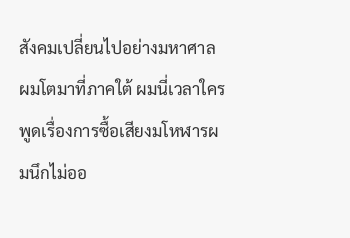สังคมเปลี่ยนไปอย่างมหาศาล ผมโตมาที่ภาคใต้ ผมนี่เวลาใครพูดเรื่องการซื้อเสียงมโหฬารผมนึกไม่ออ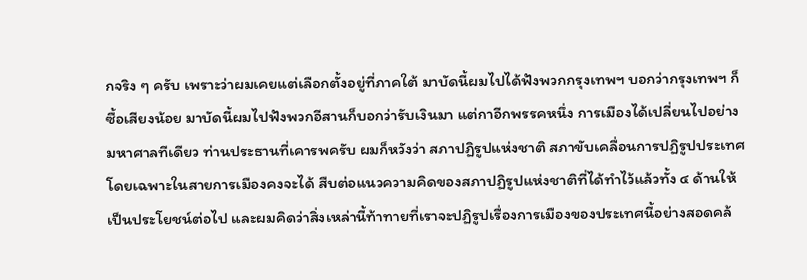กจริง ๆ ครับ เพราะว่าผมเคยแต่เลือกตั้งอยู่ที่ภาคใต้ มาบัดนี้ผมไปได้ฟังพวกกรุงเทพฯ บอกว่ากรุงเทพฯ ก็ซื้อเสียงน้อย มาบัดนี้ผมไปฟังพวกอีสานก็บอกว่ารับเงินมา แต่กาอีกพรรคหนึ่ง การเมืองได้เปลี่ยนไปอย่างมหาศาลทีเดียว ท่านประธานที่เคารพครับ ผมก็หวังว่า สภาปฏิรูปแห่งชาติ สภาขับเคลื่อนการปฏิรูปประเทศ โดยเฉพาะในสายการเมืองคงจะได้ สืบต่อแนวความคิดของสภาปฏิรูปแห่งชาติที่ได้ทําไว้แล้วทั้ง ๔ ด้านให้เป็นประโยชน์ต่อไป และผมคิดว่าสิ่งเหล่านี้ท้าทายที่เราจะปฏิรูปเรื่องการเมืองของประเทศนี้อย่างสอดคล้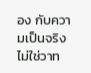อง กับความเป็นจริง ไม่ใช่วาท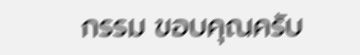กรรม ขอบคุณครับ